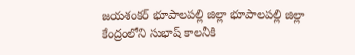జయశంకర్ భూపాలపల్లి జిల్లా భూపాలపల్లి జిల్లా కేంద్రంలోని సుభాష్ కాలనీకి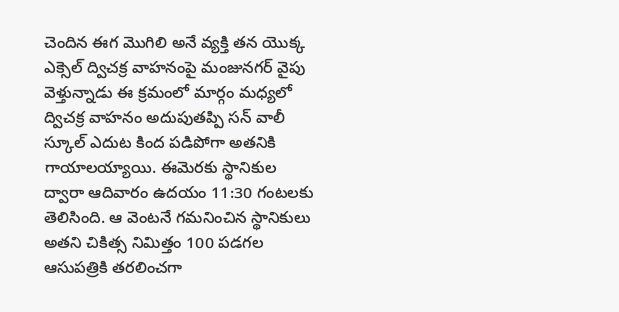చెందిన ఈగ మొగిలి అనే వ్యక్తి తన యొక్క ఎక్సెల్ ద్విచక్ర వాహనంపై మంజునగర్ వైపు వెళ్తున్నాడు ఈ క్రమంలో మార్గం మధ్యలో ద్విచక్ర వాహనం అదుపుతప్పి సన్ వాలీ స్కూల్ ఎదుట కింద పడిపోగా అతనికి గాయాలయ్యాయి. ఈమెరకు స్థానికుల ద్వారా ఆదివారం ఉదయం 11:30 గంటలకు తెలిసింది. ఆ వెంటనే గమనించిన స్థానికులు అతని చికిత్స నిమిత్తం 100 పడగల ఆసుపత్రికి తరలించగా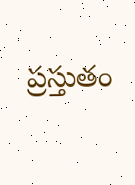ప్రస్తుతం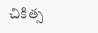చికిత్స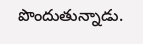పొందుతున్నాడు.